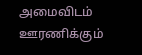அமைவிடம்
ஊரணிக்கும்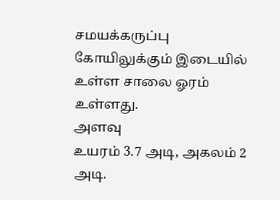சமயக்கருப்பு கோயிலுக்கும் இடையில் உள்ள சாலை ஓரம் உள்ளது.
அளவு
உயரம் 3.7 அடி, அகலம் 2 அடி.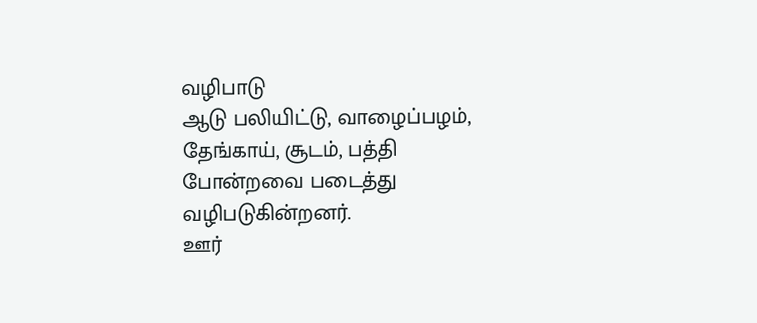வழிபாடு
ஆடு பலியிட்டு, வாழைப்பழம், தேங்காய், சூடம், பத்தி போன்றவை படைத்து வழிபடுகின்றனர்.
ஊர்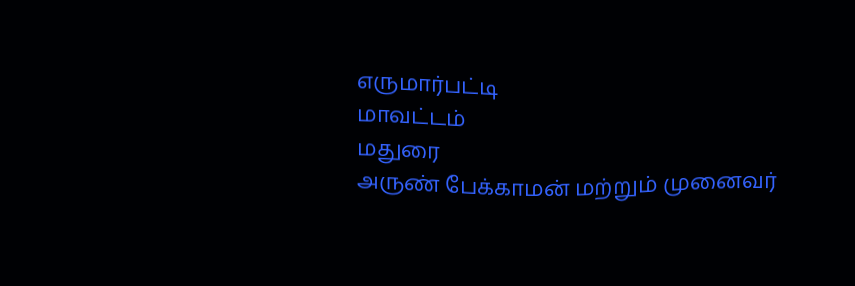எருமார்பட்டி
மாவட்டம்
மதுரை
அருண் பேக்காமன் மற்றும் முனைவர்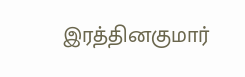இரத்தினகுமார்